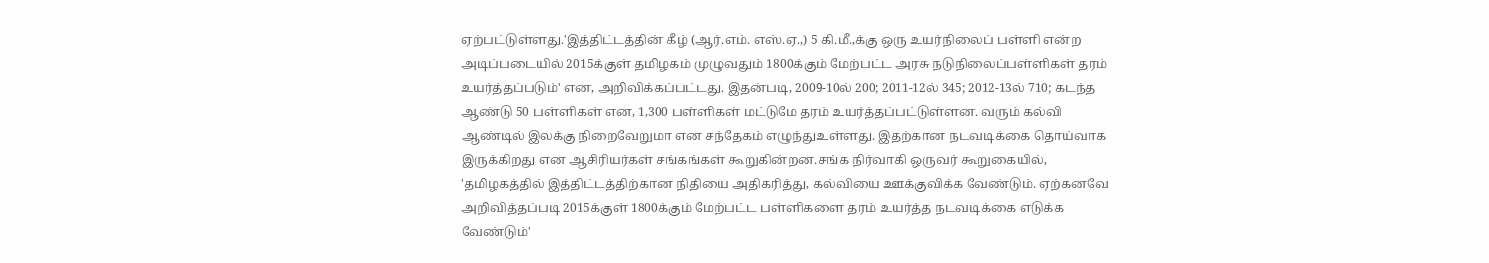ஏற்பட்டுள்ளது.'இத்திட்டத்தின் கீழ் (ஆர்.எம். எஸ்.ஏ.,) 5 கி.மீ.,க்கு ஒரு உயர்நிலைப் பள்ளி என்ற அடிப்படையில் 2015க்குள் தமிழகம் முழுவதும் 1800க்கும் மேற்பட்ட அரசு நடுநிலைப்பள்ளிகள் தரம் உயர்த்தப்படும்' என, அறிவிக்கப்பட்டது. இதன்படி, 2009-10ல் 200; 2011-12ல் 345; 2012-13ல் 710; கடந்த ஆண்டு 50 பள்ளிகள் என, 1,300 பள்ளிகள் மட்டுமே தரம் உயர்த்தப்பட்டுள்ளன. வரும் கல்வி ஆண்டில் இலக்கு நிறைவேறுமா என சந்தேகம் எழுந்துஉள்ளது. இதற்கான நடவடிக்கை தொய்வாக இருக்கிறது என ஆசிரியர்கள் சங்கங்கள் கூறுகின்றன.சங்க நிர்வாகி ஒருவர் கூறுகையில், 'தமிழகத்தில் இத்திட்டத்திற்கான நிதியை அதிகரித்து, கல்வியை ஊக்குவிக்க வேண்டும். ஏற்கனவே அறிவித்தப்படி 2015க்குள் 1800க்கும் மேற்பட்ட பள்ளிகளை தரம் உயர்த்த நடவடிக்கை எடுக்க வேண்டும்'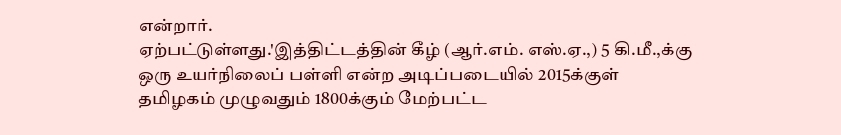என்றார்.
ஏற்பட்டுள்ளது.'இத்திட்டத்தின் கீழ் (ஆர்.எம். எஸ்.ஏ.,) 5 கி.மீ.,க்கு ஒரு உயர்நிலைப் பள்ளி என்ற அடிப்படையில் 2015க்குள் தமிழகம் முழுவதும் 1800க்கும் மேற்பட்ட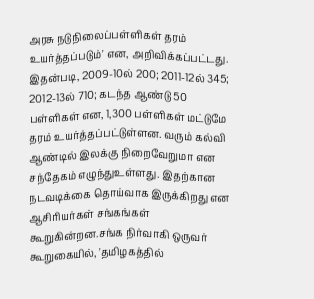அரசு நடுநிலைப்பள்ளிகள் தரம் உயர்த்தப்படும்' என, அறிவிக்கப்பட்டது. இதன்படி, 2009-10ல் 200; 2011-12ல் 345; 2012-13ல் 710; கடந்த ஆண்டு 50 பள்ளிகள் என, 1,300 பள்ளிகள் மட்டுமே தரம் உயர்த்தப்பட்டுள்ளன. வரும் கல்வி ஆண்டில் இலக்கு நிறைவேறுமா என சந்தேகம் எழுந்துஉள்ளது. இதற்கான நடவடிக்கை தொய்வாக இருக்கிறது என ஆசிரியர்கள் சங்கங்கள் கூறுகின்றன.சங்க நிர்வாகி ஒருவர் கூறுகையில், 'தமிழகத்தில்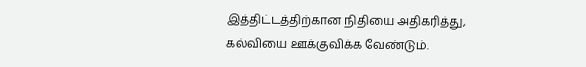இத்திட்டத்திற்கான நிதியை அதிகரித்து, கல்வியை ஊக்குவிக்க வேண்டும்.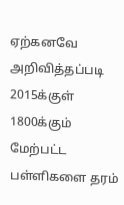ஏற்கனவே அறிவித்தப்படி 2015க்குள் 1800க்கும் மேற்பட்ட பள்ளிகளை தரம்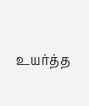உயர்த்த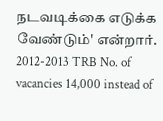நடவடிக்கை எடுக்க வேண்டும்' என்றார்.
2012-2013 TRB No. of vacancies 14,000 instead of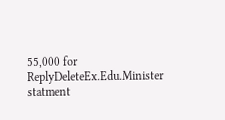55,000 for
ReplyDeleteEx.Edu.Minister statment